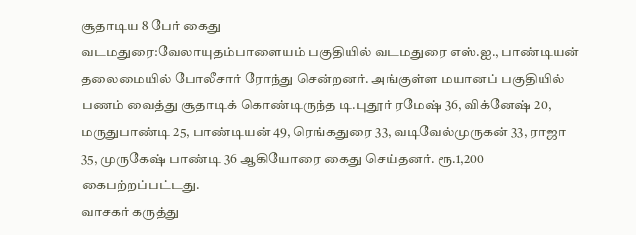சூதாடிய 8 பேர் கைது
வடமதுரை:வேலாயுதம்பாளையம் பகுதியில் வடமதுரை எஸ்.ஐ., பாண்டியன் தலைமையில் போலீசார் ரோந்து சென்றனர். அங்குள்ள மயானப் பகுதியில் பணம் வைத்து சூதாடிக் கொண்டிருந்த டி.புதூர் ரமேஷ் 36, விக்னேஷ் 20, மருதுபாண்டி 25, பாண்டியன் 49, ரெங்கதுரை 33, வடிவேல்முருகன் 33, ராஜா 35, முருகேஷ் பாண்டி 36 ஆகியோரை கைது செய்தனர். ரூ.1,200 கைபற்றப்பட்டது.
வாசகர் கருத்து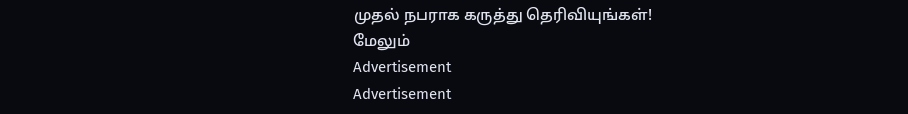முதல் நபராக கருத்து தெரிவியுங்கள்!
மேலும்
Advertisement
Advertisement